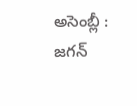అసెంబ్లీ : జగన్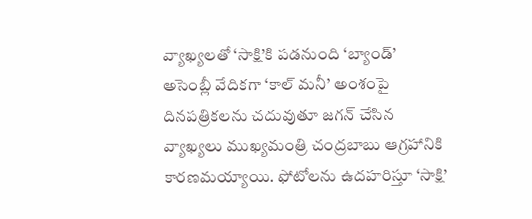వ్యాఖ్యలతో ‘సాక్షి’కి పడనుంది ‘బ్యాండ్’
అసెంబ్లీ వేదికగా ‘కాల్ మనీ’ అంశంపై దినపత్రికలను చదువుతూ జగన్ చేసిన వ్యాఖ్యలు ముఖ్యమంత్రి చంద్రబాబు ఆగ్రహానికి కారణమయ్యాయి. ఫోటోలను ఉదహరిస్తూ ‘సాక్షి’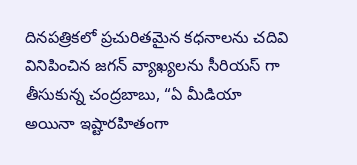దినపత్రికలో ప్రచురితమైన కధనాలను చదివి వినిపించిన జగన్ వ్యాఖ్యలను సీరియస్ గా తీసుకున్న చంద్రబాబు, “ఏ మీడియా అయినా ఇష్టారహితంగా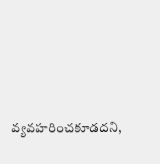వ్యవహరించకూడదని,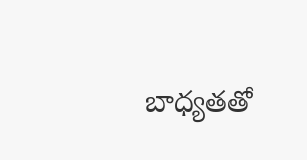బాధ్యతతో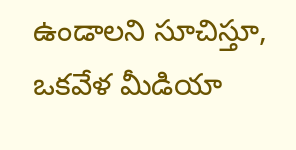ఉండాలని సూచిస్తూ, ఒకవేళ మీడియా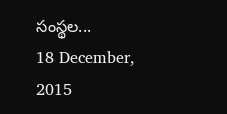సంస్థల...
18 December, 2015